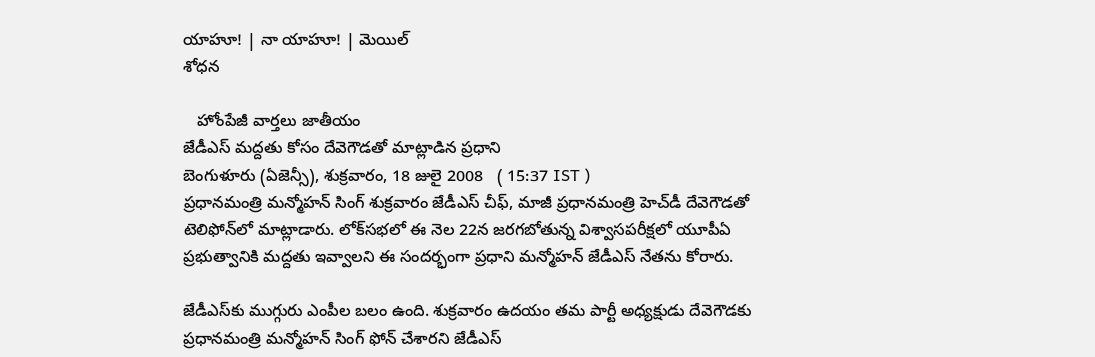యాహూ! | నా యాహూ! | మెయిల్
శోధన

   హోంపేజీ వార్తలు జాతీయం
జేడీఎస్ మద్దతు కోసం దేవెగౌడతో మాట్లాడిన ప్రధాని
బెంగుళూరు (ఏజెన్సీ), శుక్రవారం, 18 జులై 2008   ( 15:37 IST )
ప్రధానమంత్రి మన్మోహన్ సింగ్ శుక్రవారం జేడీఎస్ చీఫ్, మాజీ ప్రధానమంత్రి హెచ్‌డీ దేవెగౌడతో టెలిఫోన్‌లో మాట్లాడారు. లోక్‌సభలో ఈ నెల 22న జరగబోతున్న విశ్వాసపరీక్షలో యూపీఏ ప్రభుత్వానికి మద్దతు ఇవ్వాలని ఈ సందర్భంగా ప్రధాని మన్మోహన్ జేడీఎస్ నేతను కోరారు.

జేడీఎస్‌కు ముగ్గురు ఎంపీల బలం ఉంది. శుక్రవారం ఉదయం తమ పార్టీ అధ్యక్షుడు దేవెగౌడకు ప్రధానమంత్రి మన్మోహన్ సింగ్ ఫోన్ చేశారని జేడీఎస్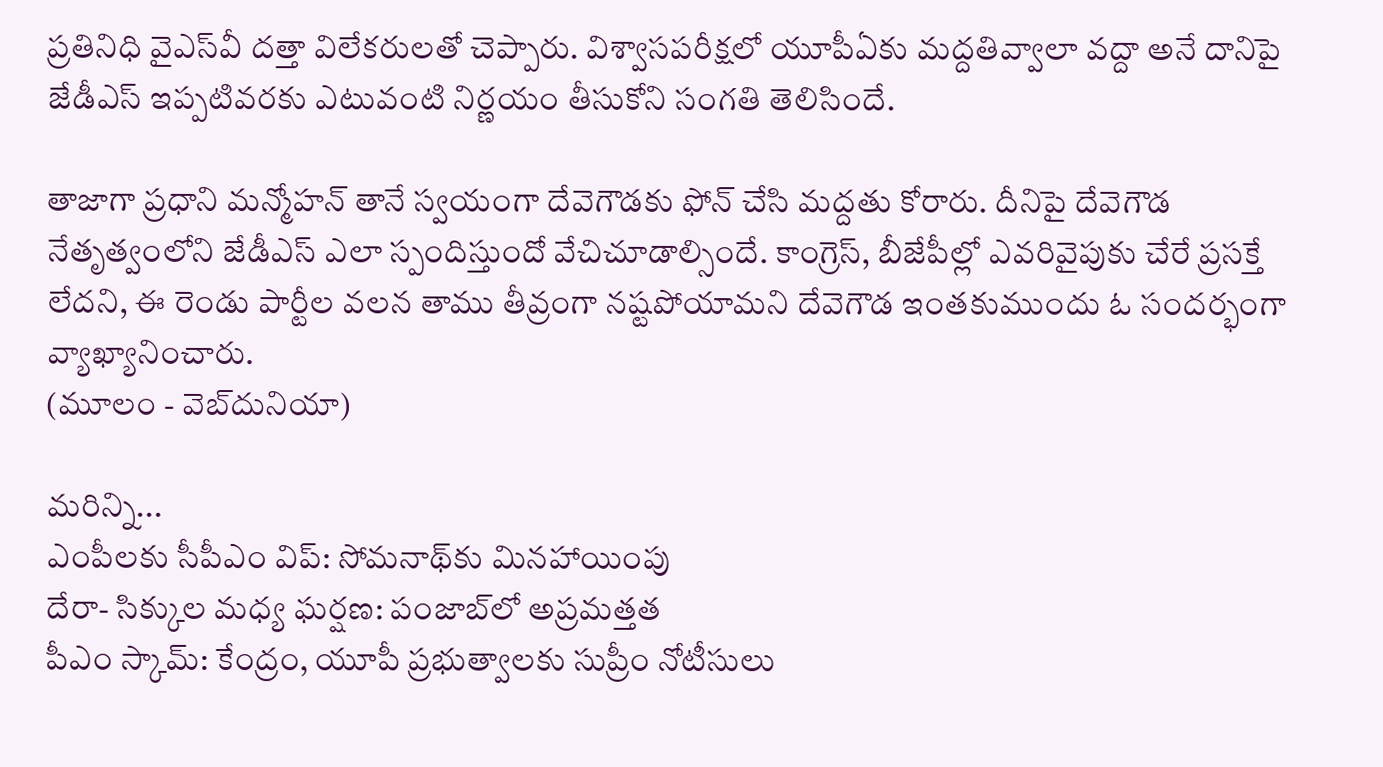ప్రతినిధి వైఎస్‌వీ దత్తా విలేకరులతో చెప్పారు. విశ్వాసపరీక్షలో యూపీఏకు మద్దతివ్వాలా వద్దా అనే దానిపై జేడీఎస్ ఇప్పటివరకు ఎటువంటి నిర్ణయం తీసుకోని సంగతి తెలిసిందే.

తాజాగా ప్రధాని మన్మోహన్ తానే స్వయంగా దేవెగౌడకు ఫోన్ చేసి మద్దతు కోరారు. దీనిపై దేవెగౌడ నేతృత్వంలోని జేడీఎస్ ఎలా స్పందిస్తుందో వేచిచూడాల్సిందే. కాంగ్రెస్, బీజేపీల్లో ఎవరివైపుకు చేరే ప్రసక్తే లేదని, ఈ రెండు పార్టీల వలన తాము తీవ్రంగా నష్టపోయామని దేవెగౌడ ఇంతకుముందు ఓ సందర్భంగా వ్యాఖ్యానించారు.
(మూలం - వెబ్‌దునియా)

మరిన్ని...
ఎంపీలకు సీపీఎం విప్: సోమనాథ్‌కు మినహాయింపు
దేరా- సిక్కుల మధ్య ఘర్షణ: పంజాబ్‌లో అప్రమత్తత
పీఎం స్కామ్‌: కేంద్రం, యూపీ ప్రభుత్వాలకు సుప్రీం నోటీసులు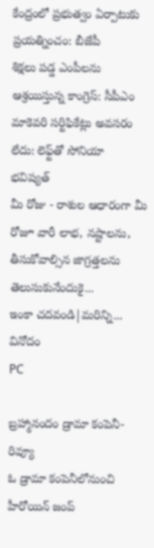కేంద్రంలో ప్రభుత్వం ఏర్పాటుకు ప్రయత్నించం: బీజేపీ
శిక్షలు పడ్డ ఎంపీలను ఆశ్రయిస్తున్న కాంగ్రెస్: సీపీఎం
మాకెవరి సర్టిఫికేట్లు అవసరం లేదు: లెఫ్ట్‌తో సోనియా
భవిష్యత్
మీ రోజు - రాశుల ఆధారంగా మీ రోజూ వారీ లాభ, నష్టాలను, తీసుకోవాల్సిన జాగ్రత్తలను తెలుసుకునేందుకై...
ఇంకా చదవండి|మరిన్ని...
వినోదం
PC

బ్రహ్మానందం డ్రామా కంపెనీ- రివ్యూ
ఓ డ్రామా కంపెనీలోనుంచి హీరోయిన్ జంప్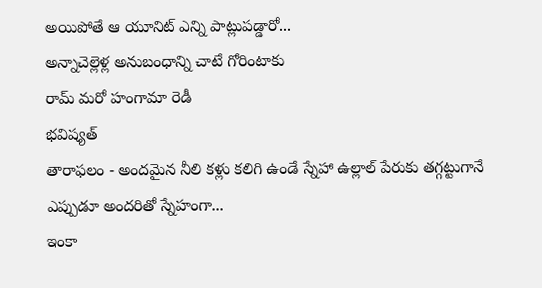అయిపోతే ఆ యూనిట్ ఎన్ని పాట్లుపడ్డారో...
అన్నాచెల్లెళ్ల అనుబంధాన్ని చాటే గోరింటాకు
రామ్ మరో హంగామా రెడీ
భవిష్యత్
తారాఫలం - అందమైన నీలి కళ్లు కలిగి ఉండే స్నేహా ఉల్లాల్ పేరుకు తగ్గట్టుగానే ఎప్పుడూ అందరితో స్నేహంగా...
ఇంకా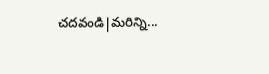చదవండి|మరిన్ని...